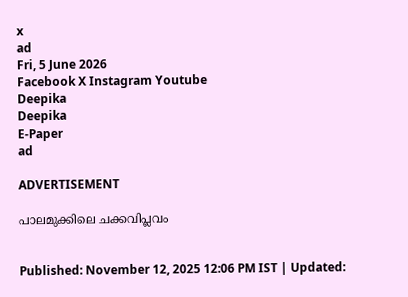x
ad
Fri, 5 June 2026
Facebook X Instagram Youtube
Deepika
Deepika
E-Paper
ad

ADVERTISEMENT

പാലമുക്കിലെ ചക്കവിപ്ലവം


Published: November 12, 2025 12:06 PM IST | Updated: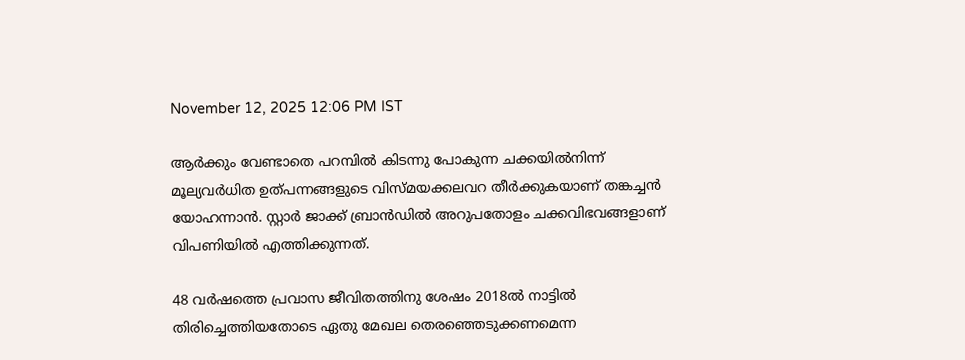November 12, 2025 12:06 PM IST

ആർക്കും വേണ്ടാതെ പറമ്പിൽ കിടന്നു പോകുന്ന ചക്കയിൽനിന്ന് മൂല്യവർധിത ഉത്പന്നങ്ങളുടെ വിസ്മയക്കലവറ തീർക്കുകയാണ് തങ്കച്ചൻ യോഹന്നാൻ. സ്റ്റാർ ജാക്ക് ബ്രാൻഡിൽ അറുപതോളം ചക്കവിഭവങ്ങളാണ് വിപണിയിൽ എത്തിക്കുന്നത്.

48 വർഷത്തെ പ്രവാസ ജീവിതത്തിനു ശേഷം 2018ൽ നാട്ടിൽ തിരിച്ചെത്തിയതോടെ ഏതു മേഖല തെരഞ്ഞെടുക്കണമെന്ന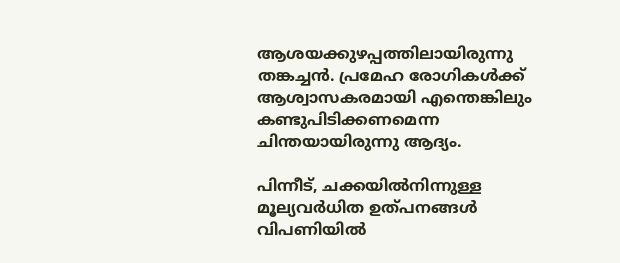ആശയക്കുഴപ്പത്തിലായിരുന്നു തങ്കച്ചൻ. പ്രമേഹ രോഗികൾക്ക് ആശ്വാസകരമായി എന്തെങ്കിലും കണ്ടുപിടിക്കണമെന്ന ചിന്തയായിരുന്നു ആദ്യം.

പിന്നീട്, ചക്കയിൽനിന്നുള്ള മൂല്യവർധിത ഉത്പനങ്ങൾ വിപണിയിൽ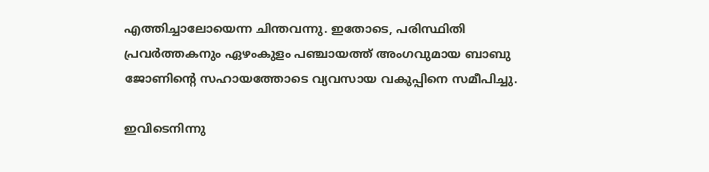എത്തിച്ചാലോയെന്ന ചിന്തവന്നു. ഇതോടെ, പരിസ്ഥിതി പ്രവർത്തകനും ഏഴംകുളം പഞ്ചായത്ത് അംഗവുമായ ബാബു ജോണിന്‍റെ സഹായത്തോടെ വ്യവസായ വകുപ്പിനെ സമീപിച്ചു.

ഇവിടെനിന്നു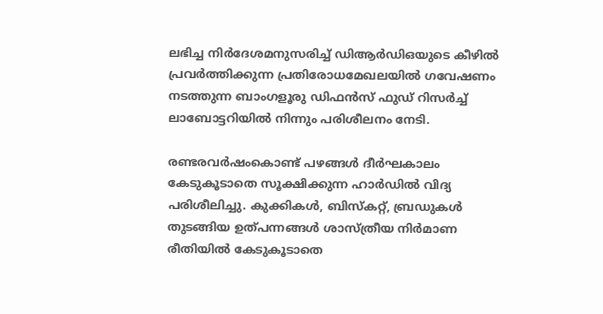ലഭിച്ച നിർദേശമനുസരിച്ച് ഡിആർഡിഒയുടെ കീഴിൽ പ്രവർത്തിക്കുന്ന പ്രതിരോധമേഖലയിൽ ഗവേഷണം നടത്തുന്ന ബാംഗളൂരു ഡിഫൻസ് ഫുഡ് റിസർച്ച് ലാബോട്ടറിയിൽ നിന്നും പരിശീലനം നേടി.

രണ്ടരവർഷംകൊണ്ട് പഴങ്ങൾ ദീർഘകാലം കേടുകൂടാതെ സൂക്ഷിക്കുന്ന ഹാർഡിൽ വിദ്യ പരിശീലിച്ചു. കുക്കികൾ, ബിസ്കറ്റ്, ബ്രഡുകൾ തുടങ്ങിയ ഉത്പന്നങ്ങൾ ശാസ്ത്രീയ നിർമാണ രീതിയിൽ കേടുകൂടാതെ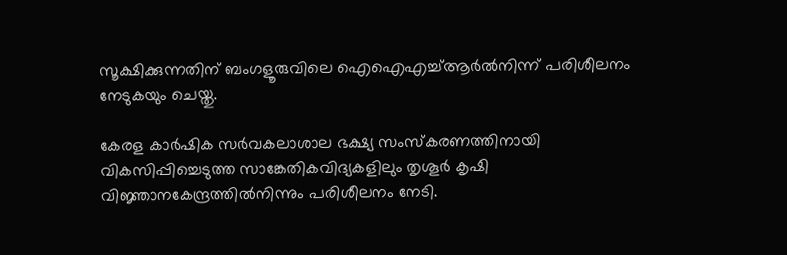സൂക്ഷിക്കുന്നതിന് ബംഗളൂരുവിലെ ഐഐഎച്ച്ആർൽനിന്ന് പരിശീലനം നേടുകയും ചെയ്തു.

കേരള കാർഷിക സർവകലാശാല ഭക്ഷ്യ സംസ്കരണത്തിനായി വികസിപ്പിച്ചെടുത്ത സാങ്കേതികവിദ്യകളിലും തൃശൂർ കൃഷി വിജ്ഞാനകേന്ദ്രത്തിൽനിന്നും പരിശീലനം നേടി.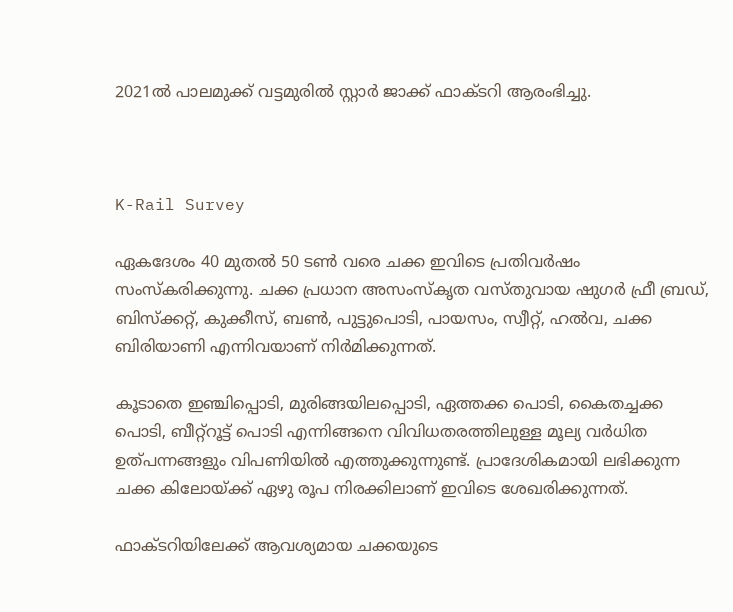2021ൽ പാലമുക്ക് വട്ടമുരിൽ സ്റ്റാർ ജാക്ക് ഫാക്ടറി ആരംഭിച്ചു.



K-Rail Survey

ഏകദേശം 40 മുതൽ 50 ടണ്‍ വരെ ചക്ക ഇവിടെ പ്രതിവർഷം സംസ്കരിക്കുന്നു. ചക്ക പ്രധാന അസംസ്കൃത വസ്തുവായ ഷുഗർ ഫ്രീ ബ്രഡ്, ബിസ്ക്കറ്റ്, കുക്കീസ്, ബണ്‍, പുട്ടുപൊടി, പായസം, സ്വീറ്റ്, ഹൽവ, ചക്ക ബിരിയാണി എന്നിവയാണ് നിർമിക്കുന്നത്.

കൂടാതെ ഇഞ്ചിപ്പൊടി, മുരിങ്ങയിലപ്പൊടി, ഏത്തക്ക പൊടി, കൈതച്ചക്ക പൊടി, ബീറ്റ്റൂട്ട് പൊടി എന്നിങ്ങനെ വിവിധതരത്തിലുള്ള മൂല്യ വർധിത ഉത്പന്നങ്ങളും വിപണിയിൽ എത്തുക്കുന്നുണ്ട്. പ്രാദേശികമായി ലഭിക്കുന്ന ചക്ക കിലോയ്ക്ക് ഏഴു രൂപ നിരക്കിലാണ് ഇവിടെ ശേഖരിക്കുന്നത്.

ഫാക്ടറിയിലേക്ക് ആവശ്യമായ ചക്കയുടെ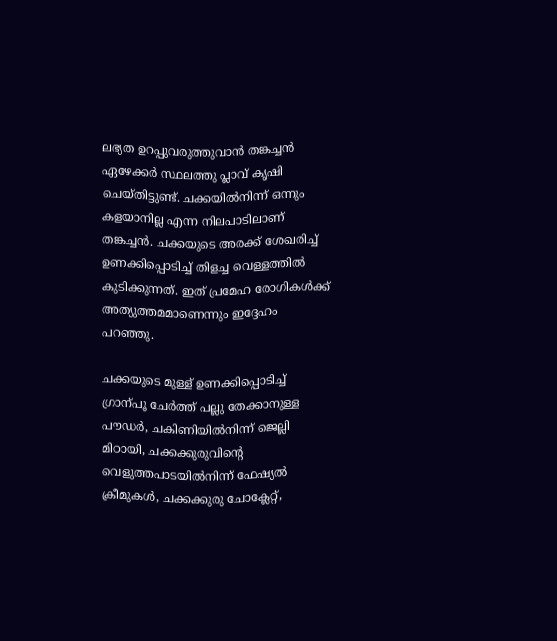ലഭ്യത ഉറപ്പുവരുത്തുവാൻ തങ്കച്ചൻ ഏഴേക്കർ സ്ഥലത്തു പ്ലാവ് കൃഷി ചെയ്തിട്ടുണ്ട്. ചക്കയിൽനിന്ന് ഒന്നും കളയാനില്ല എന്ന നിലപാടിലാണ് തങ്കച്ചൻ. ചക്കയുടെ അരക്ക് ശേഖരിച്ച് ഉണക്കിപ്പൊടിച്ച് തിളച്ച വെള്ളത്തിൽ കുടിക്കുന്നത്. ഇത് പ്രമേഹ രോഗികൾക്ക് അത്യുത്തമമാണെന്നും ഇദ്ദേഹം പറഞ്ഞു.

ചക്കയുടെ മുള്ള് ഉണക്കിപ്പൊടിച്ച് ഗ്രാന്പൂ ചേർത്ത് പല്ലു തേക്കാനുള്ള പൗഡർ, ചകിണിയിൽനിന്ന് ജെല്ലി മിഠായി, ചക്കക്കുരുവിന്‍റെ വെളുത്തപാടയിൽനിന്ന് ഫേഷ്യൽ ക്രീമുകൾ, ചക്കക്കുരു ചോക്ലേറ്റ്,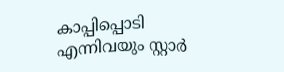കാപ്പിപ്പൊടി എന്നിവയും സ്റ്റാർ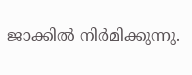ജാക്കിൽ നിർമിക്കുന്നു.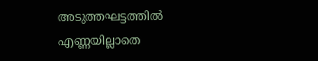അടുത്തഘട്ടത്തിൽ എണ്ണയില്ലാതെ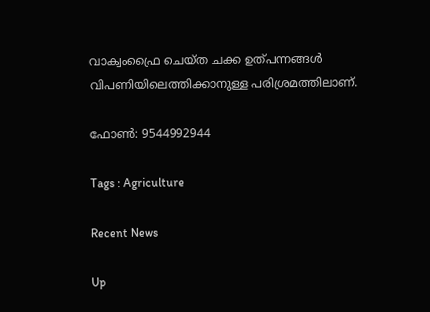വാക്വംഫ്രൈ ചെയ്ത ചക്ക ഉത്പന്നങ്ങൾ വിപണിയിലെത്തിക്കാനുള്ള പരിശ്രമത്തിലാണ്.

ഫോണ്‍: 9544992944

Tags : Agriculture

Recent News

Up